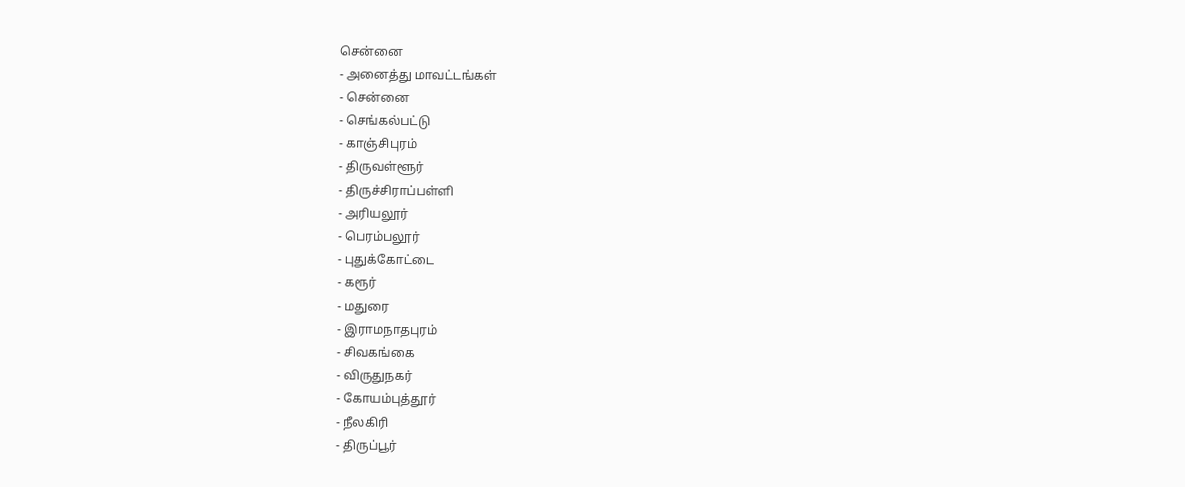சென்னை
- அனைத்து மாவட்டங்கள்
- சென்னை
- செங்கல்பட்டு
- காஞ்சிபுரம்
- திருவள்ளூர்
- திருச்சிராப்பள்ளி
- அரியலூர்
- பெரம்பலூர்
- புதுக்கோட்டை
- கரூர்
- மதுரை
- இராமநாதபுரம்
- சிவகங்கை
- விருதுநகர்
- கோயம்புத்தூர்
- நீலகிரி
- திருப்பூர்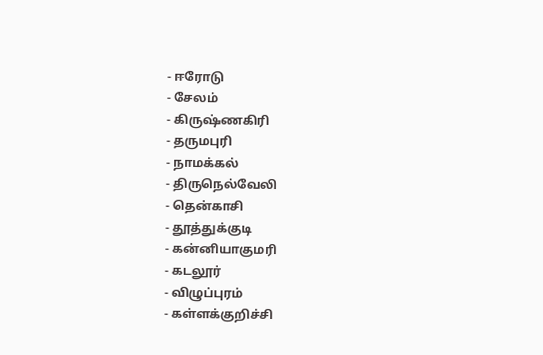- ஈரோடு
- சேலம்
- கிருஷ்ணகிரி
- தருமபுரி
- நாமக்கல்
- திருநெல்வேலி
- தென்காசி
- தூத்துக்குடி
- கன்னியாகுமரி
- கடலூர்
- விழுப்புரம்
- கள்ளக்குறிச்சி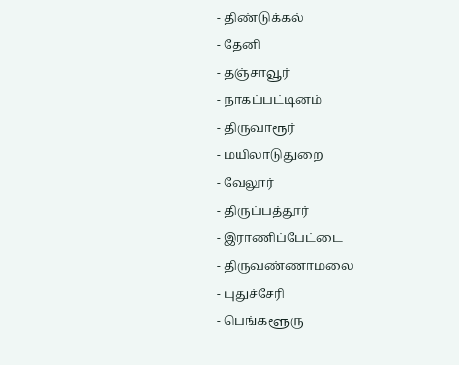- திண்டுக்கல்
- தேனி
- தஞ்சாவூர்
- நாகப்பட்டினம்
- திருவாரூர்
- மயிலாடுதுறை
- வேலூர்
- திருப்பத்தூர்
- இராணிப்பேட்டை
- திருவண்ணாமலை
- புதுச்சேரி
- பெங்களூரு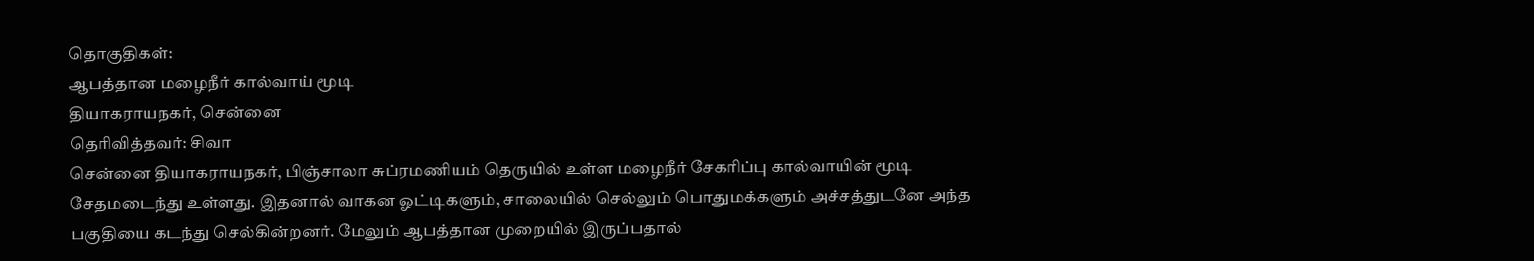தொகுதிகள்:
ஆபத்தான மழைநீர் கால்வாய் மூடி
தியாகராயநகர், சென்னை
தெரிவித்தவர்: சிவா
சென்னை தியாகராயநகர், பிஞ்சாலா சுப்ரமணியம் தெருயில் உள்ள மழைநீர் சேகரிப்பு கால்வாயின் மூடி சேதமடைந்து உள்ளது. இதனால் வாகன ஓட்டிகளும், சாலையில் செல்லும் பொதுமக்களும் அச்சத்துடனே அந்த பகுதியை கடந்து செல்கின்றனர். மேலும் ஆபத்தான முறையில் இருப்பதால்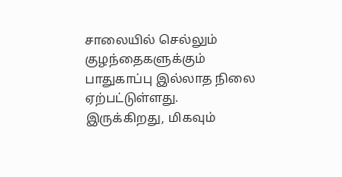சாலையில் செல்லும் குழந்தைகளுக்கும் பாதுகாப்பு இல்லாத நிலை ஏற்பட்டுள்ளது. இருக்கிறது, மிகவும்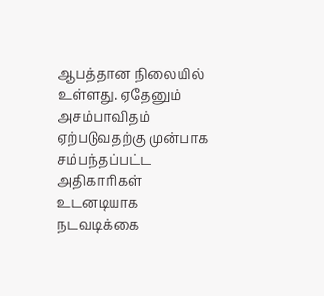ஆபத்தான நிலையில் உள்ளது. ஏதேனும் அசம்பாவிதம் ஏற்படுவதற்கு முன்பாக சம்பந்தப்பட்ட அதிகாரிகள் உடனடியாக நடவடிக்கை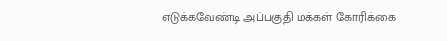எடுக்கவேண்டி அப்பகுதி மக்கள் கோரிக்கை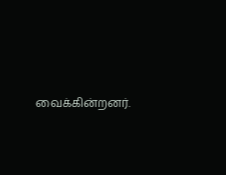வைக்கின்றனர்.